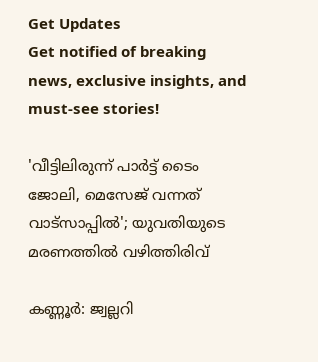Get Updates
Get notified of breaking news, exclusive insights, and must-see stories!

'വീട്ടിലിരുന്ന് പാര്‍ട്ട് ടൈം ജോലി, മെസേജ് വന്നത് വാട്‌സാപ്പില്‍'; യുവതിയുടെ മരണത്തില്‍ വഴിത്തിരിവ്

കണ്ണൂര്‍: ജ്വല്ലറി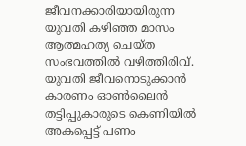ജീവനക്കാരിയായിരുന്ന യുവതി കഴിഞ്ഞ മാസം ആത്മഹത്യ ചെയ്ത സംഭവത്തില്‍ വഴിത്തിരിവ്. യുവതി ജീവനൊടുക്കാന്‍ കാരണം ഓണ്‍ലൈന്‍ തട്ടിപ്പുകാരുടെ കെണിയില്‍ അകപ്പെട്ട് പണം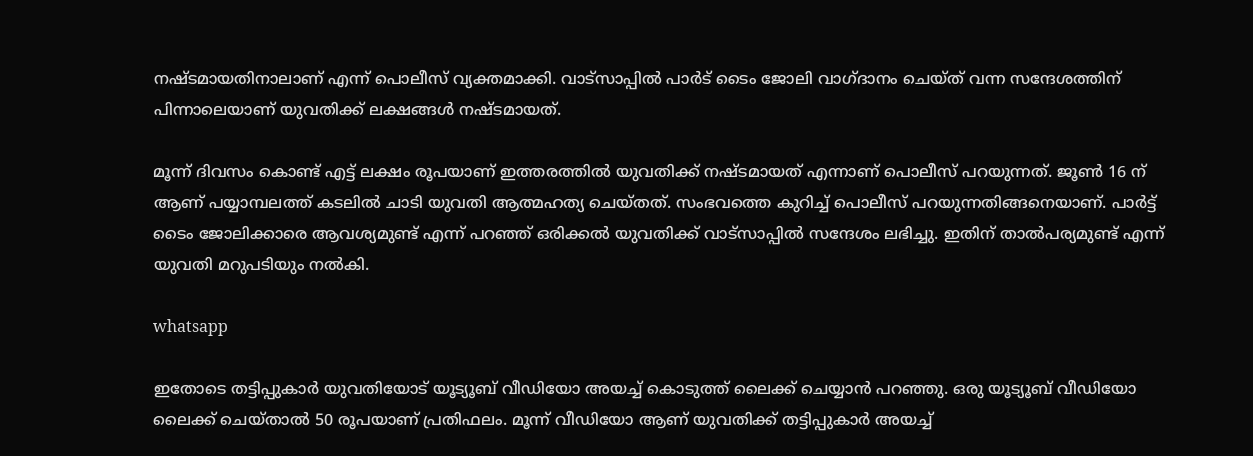നഷ്ടമായതിനാലാണ് എന്ന് പൊലീസ് വ്യക്തമാക്കി. വാട്‌സാപ്പില്‍ പാര്‍ട് ടൈം ജോലി വാഗ്ദാനം ചെയ്ത് വന്ന സന്ദേശത്തിന് പിന്നാലെയാണ് യുവതിക്ക് ലക്ഷങ്ങള്‍ നഷ്ടമായത്.

മൂന്ന് ദിവസം കൊണ്ട് എട്ട് ലക്ഷം രൂപയാണ് ഇത്തരത്തില്‍ യുവതിക്ക് നഷ്ടമായത് എന്നാണ് പൊലീസ് പറയുന്നത്. ജൂണ്‍ 16 ന് ആണ് പയ്യാമ്പലത്ത് കടലില്‍ ചാടി യുവതി ആത്മഹത്യ ചെയ്തത്. സംഭവത്തെ കുറിച്ച് പൊലീസ് പറയുന്നതിങ്ങനെയാണ്. പാര്‍ട്ട് ടൈം ജോലിക്കാരെ ആവശ്യമുണ്ട് എന്ന് പറഞ്ഞ് ഒരിക്കല്‍ യുവതിക്ക് വാട്‌സാപ്പില്‍ സന്ദേശം ലഭിച്ചു. ഇതിന് താല്‍പര്യമുണ്ട് എന്ന് യുവതി മറുപടിയും നല്‍കി.

whatsapp

ഇതോടെ തട്ടിപ്പുകാര്‍ യുവതിയോട് യൂട്യൂബ് വീഡിയോ അയച്ച് കൊടുത്ത് ലൈക്ക് ചെയ്യാന്‍ പറഞ്ഞു. ഒരു യൂട്യൂബ് വീഡിയോ ലൈക്ക് ചെയ്താല്‍ 50 രൂപയാണ് പ്രതിഫലം. മൂന്ന് വീഡിയോ ആണ് യുവതിക്ക് തട്ടിപ്പുകാര്‍ അയച്ച്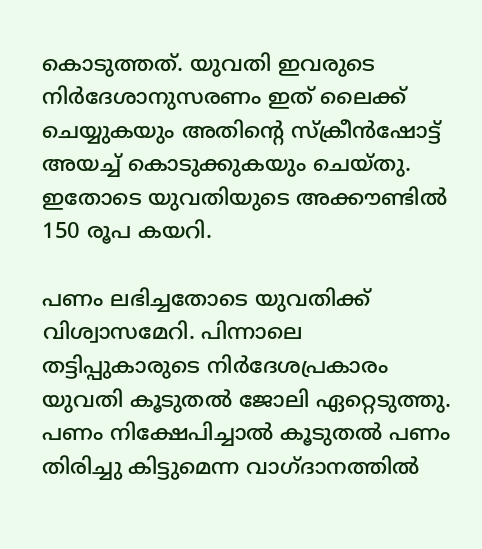കൊടുത്തത്. യുവതി ഇവരുടെ നിര്‍ദേശാനുസരണം ഇത് ലൈക്ക് ചെയ്യുകയും അതിന്റെ സ്‌ക്രീന്‍ഷോട്ട് അയച്ച് കൊടുക്കുകയും ചെയ്തു. ഇതോടെ യുവതിയുടെ അക്കൗണ്ടില്‍ 150 രൂപ കയറി.

പണം ലഭിച്ചതോടെ യുവതിക്ക് വിശ്വാസമേറി. പിന്നാലെ തട്ടിപ്പുകാരുടെ നിര്‍ദേശപ്രകാരം യുവതി കൂടുതല്‍ ജോലി ഏറ്റെടുത്തു. പണം നിക്ഷേപിച്ചാല്‍ കൂടുതല്‍ പണം തിരിച്ചു കിട്ടുമെന്ന വാഗ്ദാനത്തില്‍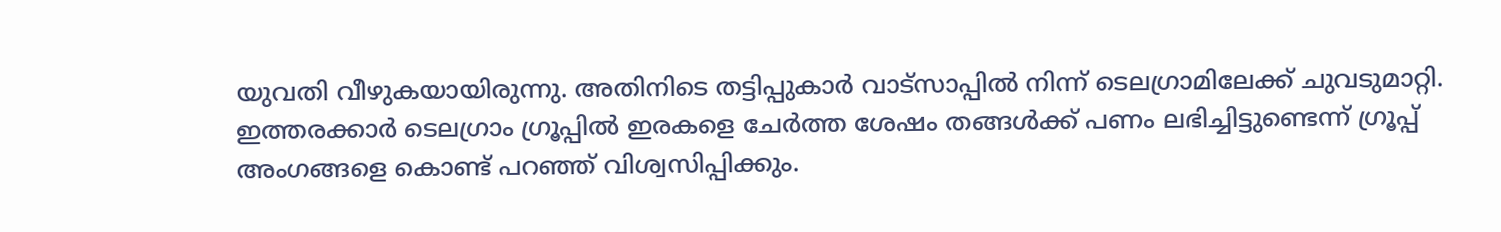യുവതി വീഴുകയായിരുന്നു. അതിനിടെ തട്ടിപ്പുകാര്‍ വാട്‌സാപ്പില്‍ നിന്ന് ടെലഗ്രാമിലേക്ക് ചുവടുമാറ്റി. ഇത്തരക്കാര്‍ ടെലഗ്രാം ഗ്രൂപ്പില്‍ ഇരകളെ ചേര്‍ത്ത ശേഷം തങ്ങള്‍ക്ക് പണം ലഭിച്ചിട്ടുണ്ടെന്ന് ഗ്രൂപ്പ് അംഗങ്ങളെ കൊണ്ട് പറഞ്ഞ് വിശ്വസിപ്പിക്കും.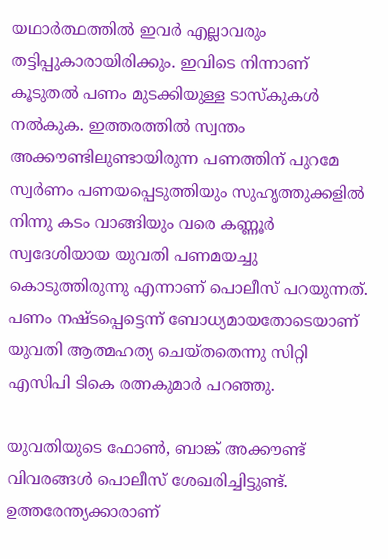യഥാര്‍ത്ഥത്തില്‍ ഇവര്‍ എല്ലാവരും തട്ടിപ്പുകാരായിരിക്കും. ഇവിടെ നിന്നാണ് കൂടുതല്‍ പണം മുടക്കിയുള്ള ടാസ്‌കുകള്‍ നല്‍കുക. ഇത്തരത്തില്‍ സ്വന്തം അക്കൗണ്ടിലുണ്ടായിരുന്ന പണത്തിന് പുറമേ സ്വര്‍ണം പണയപ്പെടുത്തിയും സുഹൃത്തുക്കളില്‍ നിന്നു കടം വാങ്ങിയും വരെ കണ്ണൂര്‍ സ്വദേശിയായ യുവതി പണമയച്ചു കൊടുത്തിരുന്നു എന്നാണ് പൊലീസ് പറയുന്നത്. പണം നഷ്ടപ്പെട്ടെന്ന് ബോധ്യമായതോടെയാണ് യുവതി ആത്മഹത്യ ചെയ്തതെന്നു സിറ്റി എസിപി ടികെ രത്നകുമാര്‍ പറഞ്ഞു.

യുവതിയുടെ ഫോണ്‍, ബാങ്ക് അക്കൗണ്ട് വിവരങ്ങള്‍ പൊലീസ് ശേഖരിച്ചിട്ടുണ്ട്. ഉത്തരേന്ത്യക്കാരാണ്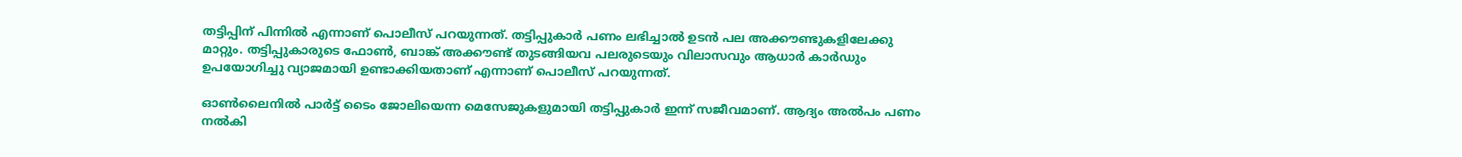തട്ടിപ്പിന് പിന്നില്‍ എന്നാണ് പൊലീസ് പറയുന്നത്. തട്ടിപ്പുകാര്‍ പണം ലഭിച്ചാല്‍ ഉടന്‍ പല അക്കൗണ്ടുകളിലേക്കു മാറ്റും. തട്ടിപ്പുകാരുടെ ഫോണ്‍, ബാങ്ക് അക്കൗണ്ട് തുടങ്ങിയവ പലരുടെയും വിലാസവും ആധാര്‍ കാര്‍ഡും ഉപയോഗിച്ചു വ്യാജമായി ഉണ്ടാക്കിയതാണ് എന്നാണ് പൊലീസ് പറയുന്നത്.

ഓണ്‍ലൈനില്‍ പാര്‍ട്ട് ടൈം ജോലിയെന്ന മെസേജുകളുമായി തട്ടിപ്പുകാര്‍ ഇന്ന് സജീവമാണ്. ആദ്യം അല്‍പം പണം നല്‍കി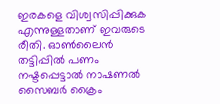ഇരകളെ വിശ്വസിപ്പിക്കുക എന്നുള്ളതാണ് ഇവരുടെ രീതി. ഓണ്‍ലൈന്‍ തട്ടിപ്പില്‍ പണം നഷ്ടപ്പെട്ടാല്‍ നാഷണല്‍ സൈബര്‍ ക്രൈം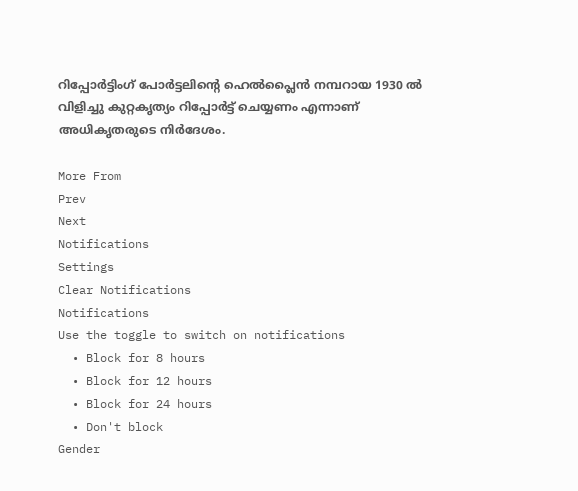റിപ്പോര്‍ട്ടിംഗ് പോര്‍ട്ടലിന്റെ ഹെല്‍പ്ലൈന്‍ നമ്പറായ 1930 ല്‍ വിളിച്ചു കുറ്റകൃത്യം റിപ്പോര്‍ട്ട് ചെയ്യണം എന്നാണ് അധികൃതരുടെ നിര്‍ദേശം.

More From
Prev
Next
Notifications
Settings
Clear Notifications
Notifications
Use the toggle to switch on notifications
  • Block for 8 hours
  • Block for 12 hours
  • Block for 24 hours
  • Don't block
Gender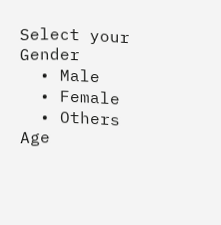Select your Gender
  • Male
  • Female
  • Others
Age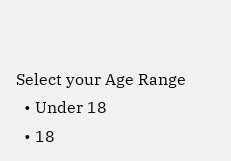Select your Age Range
  • Under 18
  • 18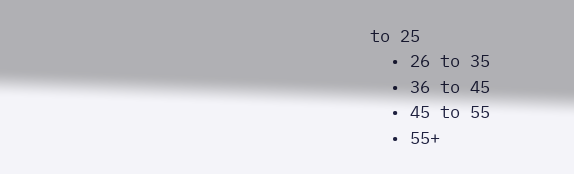to 25
  • 26 to 35
  • 36 to 45
  • 45 to 55
  • 55+